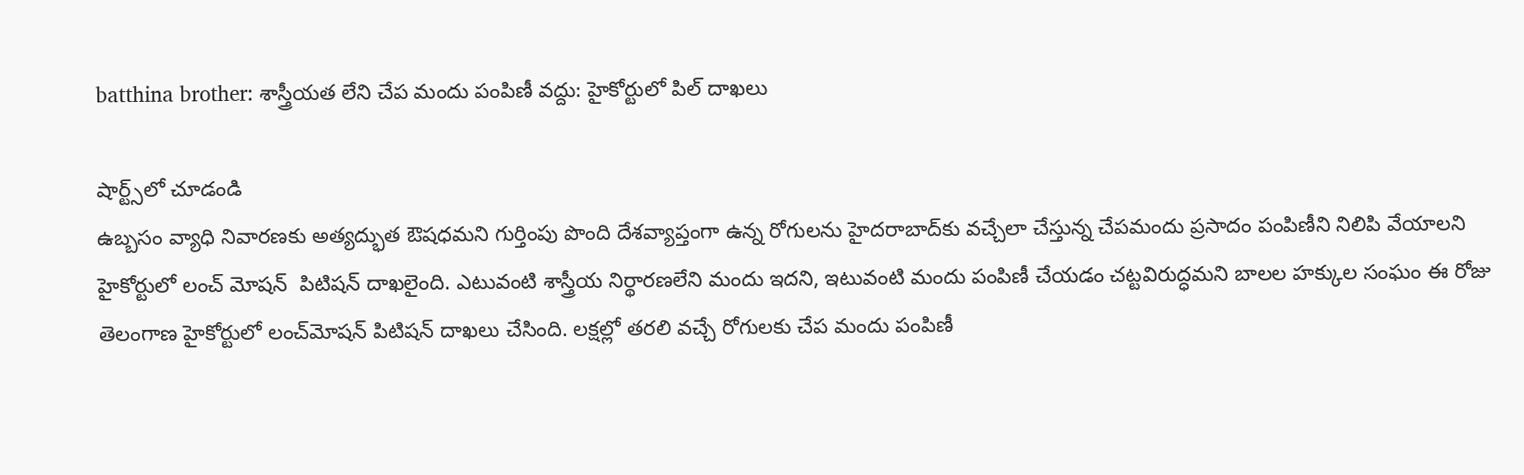batthina brother: శాస్త్రీయత లేని చేప మందు పంపిణీ వద్దు: హైకోర్టులో పిల్‌ దాఖలు

షార్ట్స్‌లో చూడండి
ఉబ్బసం వ్యాధి నివారణకు అత్యద్భుత ఔషధమని గుర్తింపు పొంది దేశవ్యాప్తంగా ఉన్న రోగులను హైదరాబాద్‌కు వచ్చేలా చేస్తున్న చేపమందు ప్రసాదం పంపిణీని నిలిపి వేయాలని హైకోర్టులో లంచ్ మోషన్  పిటిషన్‌ దాఖలైంది. ఎటువంటి శాస్త్రీయ నిర్థారణలేని మందు ఇదని, ఇటువంటి మందు పంపిణీ చేయడం చట్టవిరుద్ధమని బాలల హక్కుల సంఘం ఈ రోజు తెలంగాణ హైకోర్టులో లంచ్‌మోషన్‌ పిటిషన్‌ దాఖలు చేసింది. లక్షల్లో తరలి వచ్చే రోగులకు చేప మందు పంపిణీ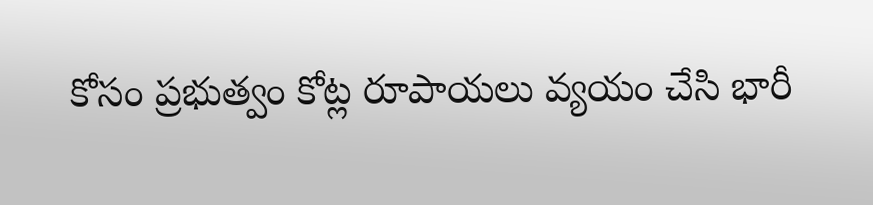కోసం ప్రభుత్వం కోట్ల రూపాయలు వ్యయం చేసి భారీ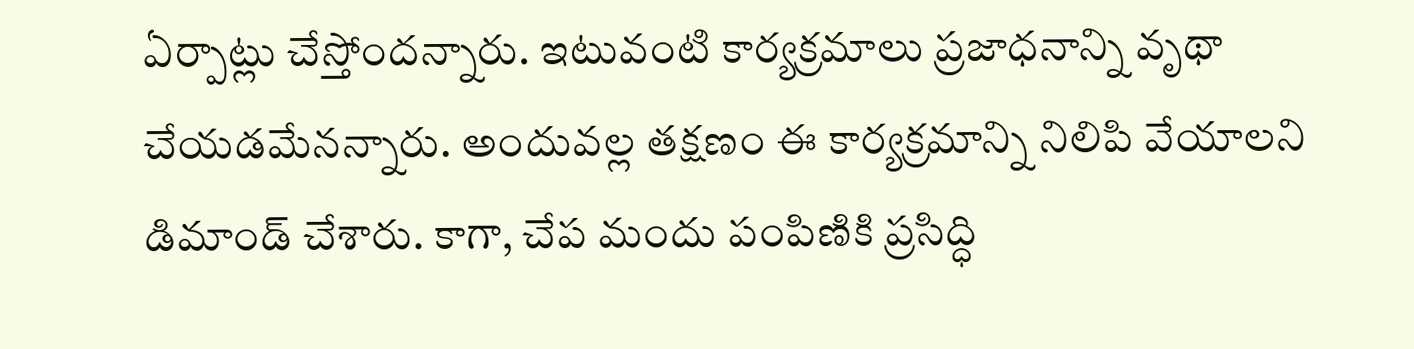ఏర్పాట్లు చేస్తోందన్నారు. ఇటువంటి కార్యక్రమాలు ప్రజాధనాన్ని వృథా చేయడమేనన్నారు. అందువల్ల తక్షణం ఈ కార్యక్రమాన్ని నిలిపి వేయాలని డిమాండ్‌ చేశారు. కాగా, చేప మందు పంపిణికి ప్రసిద్ధి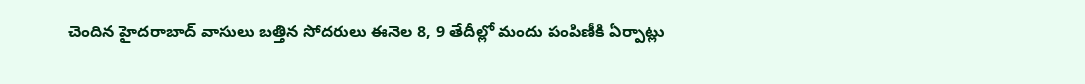చెందిన హైదరాబాద్‌ వాసులు బత్తిన సోదరులు ఈనెల 8, 9 తేదీల్లో మందు పంపిణీకి ఏర్పాట్లు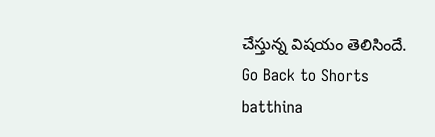చేస్తున్న విషయం తెలిసిందే.
Go Back to Shorts
batthina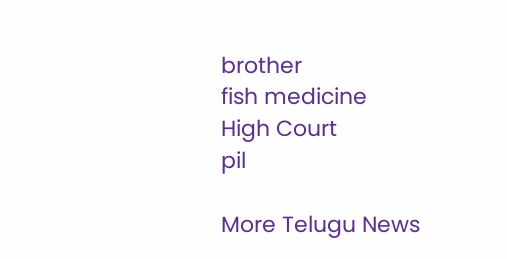brother
fish medicine
High Court
pil

More Telugu News